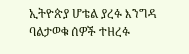ኢትዮጵያ ሆቴል ያረፉ እንግዳ ባልታወቁ ሰዎች ተዘረፉ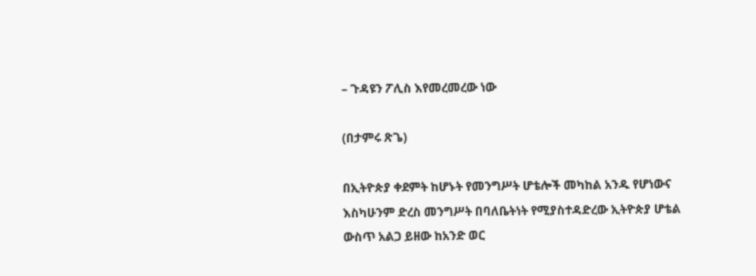– ጉዳዩን ፖሊስ እየመረመረው ነው

(በታምሩ ጽጌ)

በኢትዮጵያ ቀደምት ከሆኑት የመንግሥት ሆቴሎች መካከል አንዱ የሆነውና እስካሁንም ድረስ መንግሥት በባለቤትነት የሚያስተዳድረው ኢትዮጵያ ሆቴል ውስጥ አልጋ ይዘው ከአንድ ወር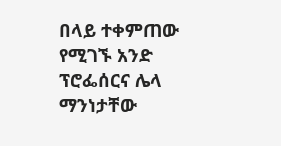በላይ ተቀምጠው የሚገኙ አንድ ፕሮፌሰርና ሌላ ማንነታቸው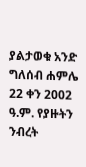ያልታወቁ አንድ ግለሰብ ሐምሌ 22 ቀን 2002 ዓ.ም. የያዙትን ንብረት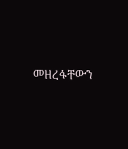መዘረፋቸውን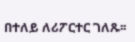በተለይ ለሪፖርተር ገለጹ፡፡